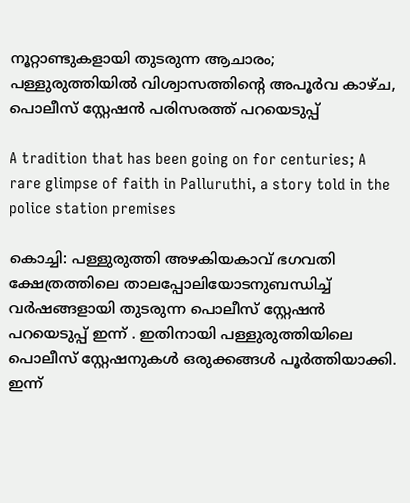നൂറ്റാണ്ടുകളായി തുടരുന്ന ആചാരം; പള്ളുരുത്തിയിൽ വിശ്വാസത്തിന്റെ അപൂർവ കാഴ്ച, പൊലീസ് സ്റ്റേഷൻ പരിസരത്ത് പറയെടുപ്പ്

A tradition that has been going on for centuries; A rare glimpse of faith in Palluruthi, a story told in the police station premises

കൊച്ചി: പള്ളുരുത്തി അഴകിയകാവ് ഭഗവതി ക്ഷേത്രത്തിലെ താലപ്പോലിയോടനുബന്ധിച്ച് വർഷങ്ങളായി തുടരുന്ന പൊലീസ് സ്റ്റേഷൻ പറയെടുപ്പ് ഇന്ന് . ഇതിനായി പള്ളുരുത്തിയിലെ പൊലീസ് സ്റ്റേഷനുകൾ ഒരുക്കങ്ങൾ പൂർത്തിയാക്കി. ഇന്ന്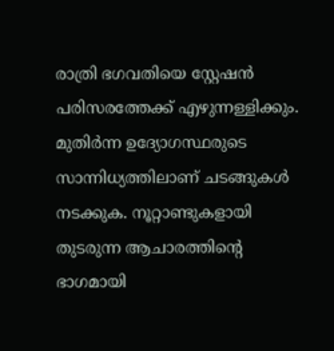രാത്രി ഭഗവതിയെ സ്റ്റേഷൻ പരിസരത്തേക്ക് എഴുന്നള്ളിക്കും. മുതിർന്ന ഉദ്യോഗസ്ഥരുടെ സാന്നിധ്യത്തിലാണ് ചടങ്ങുകൾ നടക്കുക. നൂറ്റാണ്ടുകളായി തുടരുന്ന ആചാരത്തിന്‍റെ ഭാഗമായി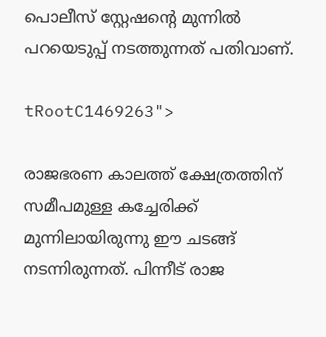പൊലീസ് സ്റ്റേഷന്‍റെ മുന്നിൽ പറയെടുപ്പ് നടത്തുന്നത് പതിവാണ്.

tRootC1469263">

രാജഭരണ കാലത്ത് ക്ഷേത്രത്തിന് സമീപമുള്ള കച്ചേരിക്ക് മുന്നിലായിരുന്നു ഈ ചടങ്ങ് നടന്നിരുന്നത്. പിന്നീട് രാജ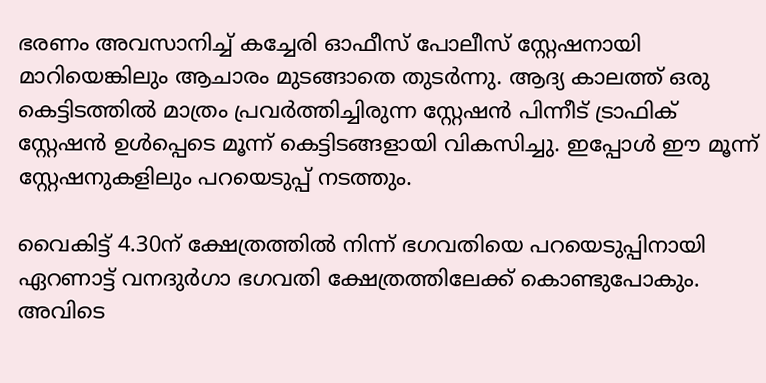ഭരണം അവസാനിച്ച് കച്ചേരി ഓഫീസ് പോലീസ് സ്റ്റേഷനായി മാറിയെങ്കിലും ആചാരം മുടങ്ങാതെ തുടർന്നു. ആദ്യ കാലത്ത് ഒരു കെട്ടിടത്തിൽ മാത്രം പ്രവർത്തിച്ചിരുന്ന സ്റ്റേഷൻ പിന്നീട് ട്രാഫിക് സ്റ്റേഷൻ ഉൾപ്പെടെ മൂന്ന് കെട്ടിടങ്ങളായി വികസിച്ചു. ഇപ്പോൾ ഈ മൂന്ന് സ്റ്റേഷനുകളിലും പറയെടുപ്പ് നടത്തും.

വൈകിട്ട് 4.30ന് ക്ഷേത്രത്തിൽ നിന്ന് ഭഗവതിയെ പറയെടുപ്പിനായി ഏറണാട്ട് വനദുർഗാ ഭഗവതി ക്ഷേത്രത്തിലേക്ക് കൊണ്ടുപോകും. അവിടെ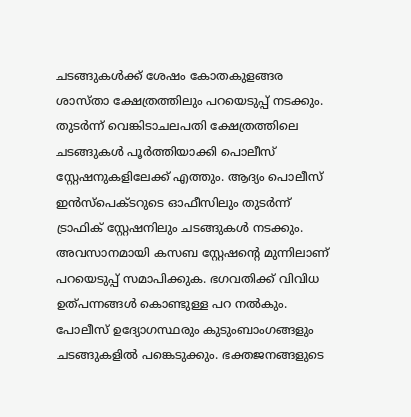ചടങ്ങുകൾക്ക് ശേഷം കോതകുളങ്ങര ശാസ്താ ക്ഷേത്രത്തിലും പറയെടുപ്പ് നടക്കും. തുടർന്ന് വെങ്കിടാചലപതി ക്ഷേത്രത്തിലെ ചടങ്ങുകൾ പൂർത്തിയാക്കി പൊലീസ് സ്റ്റേഷനുകളിലേക്ക് എത്തും. ആദ്യം പൊലീസ് ഇൻസ്പെക്ടറുടെ ഓഫീസിലും തുടർന്ന് ട്രാഫിക് സ്റ്റേഷനിലും ചടങ്ങുകൾ നടക്കും. അവസാനമായി കസബ സ്റ്റേഷന്‍റെ മുന്നിലാണ് പറയെടുപ്പ് സമാപിക്കുക. ഭഗവതിക്ക് വിവിധ ഉത്പന്നങ്ങൾ കൊണ്ടുള്ള പറ നൽകും. പോലീസ് ഉദ്യോഗസ്ഥരും കുടുംബാംഗങ്ങളും ചടങ്ങുകളിൽ പങ്കെടുക്കും. ഭക്തജനങ്ങളുടെ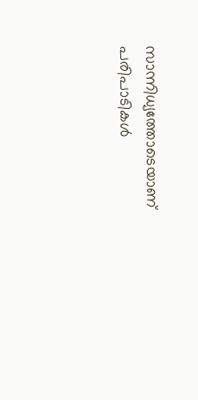സാന്നിധ്യത്തോടെയാണ് പരിപാടികൾ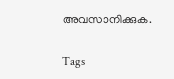അവസാനിക്കുക.

Tags